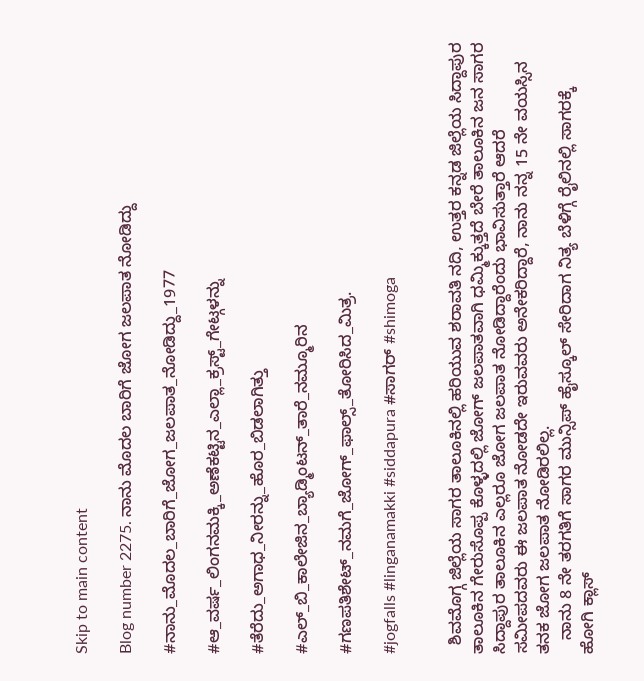Skip to main content

Blog number 2275. ನಾನು ಮೊದಲ ಬಾರಿಗೆ ಜೋಗ ಜಲಪಾತ ನೋಡಿದ್ದು

#ನಾನು_ಮೊದಲ_ಬಾರಿಗೆ_ಜೋಗ_ಜಲಪಾತ_ನೋಡಿದ್ದು_1977

#ಆ_ವರ್ಷ_ಲಿಂಗನಮಕ್ಕಿ_ಅಣೆಕಟ್ಟಿನ_ಎಲ್ಲಾ_ಕ್ರಸ್ಟ್_ಗೇಟ್ಗಳನ್ನು

#ತೆರೆದು_ಅಗಾಧ_ನೀರನ್ನು_ಹೊರ_ಬಿಡಲಾಗಿತ್ತು

#ಎಲ್_ಬಿ_ಕಾಲೇಜಿನ_ಬ್ಯಾಡ್ಮಿಂಟನ್_ತಾರೆ_ನಮ್ಮೂರಿನ

#ಗಣಪತಿಶೇಟ್_ನಮಗೆ_ಜೋಗ್_ಫಾಲ್ಸ್_ತೋರಿಸಿದ_ಮಿತ್ರ.

#jogfalls #linganamakki #siddapura #ಸಾಗರ್ #shimoga


  ಶಿವಮೊಗ್ಗ ಜಿಲ್ಲೆಯ ಸಾಗರ ತಾಲೂಕಿನಲ್ಲಿ ಹರಿಯುವ ಶರಾವತಿ ನದಿ, ಉತ್ತರ ಕನ್ನಡ ಜಿಲ್ಲೆಯ ಸಿದ್ದಾಪುರ ತಾಲೂಕಿನ ಗೇರುಸೊಪ್ಪ ಕೊಳ್ಳದಲ್ಲಿ ಜೋಗ್ ಜಲಪಾತವಾಗಿ ಧಮ್ಮಿಕ್ಕುತ್ತದೆ ಬೇರೆ ತಾಲೂಕಿನ ಜನ ಸಾಗರ ಸಿದ್ದಾಪುರ ತಾಲೂಕಿನ ಎಲ್ಲರೂ ಜೋಗ ಜಲಪಾತ ನೋಡಿದ್ದಾರೆಂದು ಭಾವಿಸುತ್ತಾರೆ ಆದರೆ ಸಮೀಪದವರು ಈ ಜಲಪಾತ ನೋಡದೇ ಇರುವವರು ಅನೇಕರಿದ್ದಾರೆ, ನಾನು ನನ್ನ 15 ನೇ ವಯಸ್ಸಿನ ತನಕ ಜೋಗ ಜಲಪಾತ ನೋಡಿರಲಿಲ್ಲ.
   ನಾನು 8 ನೇ ತರಗತಿಗೆ ಸಾಗರ ಮುನ್ಸಿಪ್ ಹೈಸ್ಕೂಲ್ ಸೇರಿದಾಗ ನಿತ್ಯ ಬೆಳಿಗ್ಗೆ ರೈಲಿನಲ್ಲಿ ಸಾಗರಕ್ಕೆ ಹೋಗಿ ಕ್ಲಾಸ್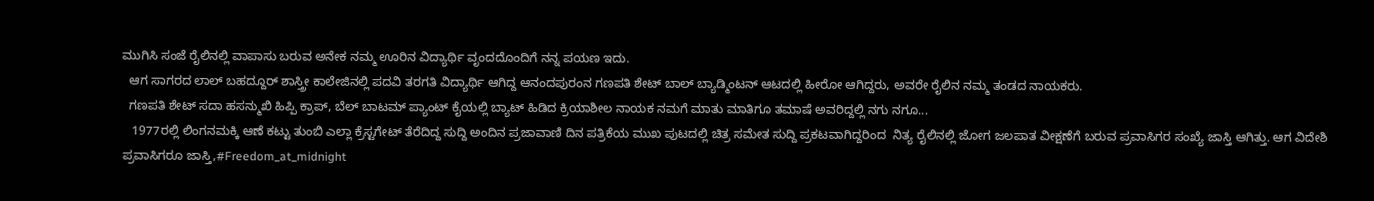ಮುಗಿಸಿ ಸಂಜೆ ರೈಲಿನಲ್ಲಿ ವಾಪಾಸು ಬರುವ ಅನೇಕ ನಮ್ಮ ಊರಿನ ವಿದ್ಯಾರ್ಥಿ ವೃಂದದೊಂದಿಗೆ ನನ್ನ ಪಯಣ ಇದು.
  ಆಗ ಸಾಗರದ ಲಾಲ್ ಬಹದ್ದೂರ್ ಶಾಸ್ತ್ರೀ ಕಾಲೇಜಿನಲ್ಲಿ ಪದವಿ ತರಗತಿ ವಿದ್ಯಾರ್ಥಿ ಆಗಿದ್ದ ಆನಂದಪುರಂನ ಗಣಪತಿ ಶೇಟ್ ಬಾಲ್ ಬ್ಯಾಡ್ಮಿಂಟನ್ ಆಟದಲ್ಲಿ ಹೀರೋ ಆಗಿದ್ದರು, ಅವರೇ ರೈಲಿನ ನಮ್ಮ ತಂಡದ ನಾಯಕರು.
  ಗಣಪತಿ ಶೇಟ್ ಸದಾ ಹಸನ್ಮುಖಿ ಹಿಪ್ಪಿ ಕ್ರಾಪ್, ಬೆಲ್ ಬಾಟಮ್ ಪ್ಯಾಂಟ್ ಕೈಯಲ್ಲಿ ಬ್ಯಾಟ್ ಹಿಡಿದ ಕ್ರಿಯಾಶೀಲ ನಾಯಕ ನಮಗೆ ಮಾತು ಮಾತಿಗೂ ತಮಾಷೆ ಅವರಿದ್ದಲ್ಲಿ ನಗು ನಗೂ...
   1977ರಲ್ಲಿ ಲಿಂಗನಮಕ್ಕಿ ಆಣೆ ಕಟ್ಟು ತುಂಬಿ ಎಲ್ಲಾ ಕ್ರೆಸ್ಟಗೇಟ್ ತೆರೆದಿದ್ದ ಸುದ್ದಿ ಅಂದಿನ ಪ್ರಜಾವಾಣಿ ದಿನ ಪತ್ರಿಕೆಯ ಮುಖ ಪುಟದಲ್ಲಿ ಚಿತ್ರ ಸಮೇತ ಸುದ್ದಿ ಪ್ರಕಟವಾಗಿದ್ದರಿಂದ  ನಿತ್ಯ ರೈಲಿನಲ್ಲಿ ಜೋಗ ಜಲಪಾತ ವೀಕ್ಷಣೆಗೆ ಬರುವ ಪ್ರವಾಸಿಗರ ಸಂಖ್ಯೆ ಜಾಸ್ತಿ ಆಗಿತ್ತು. ಆಗ ವಿದೇಶಿ ಪ್ರವಾಸಿಗರೂ ಜಾಸ್ತಿ,#Freedom_at_midnight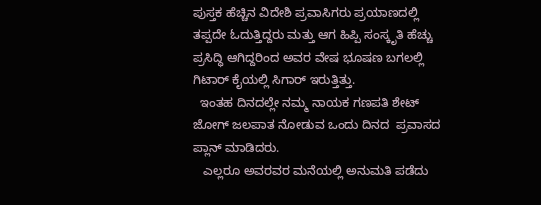ಪುಸ್ತಕ ಹೆಚ್ಚಿನ ವಿದೇಶಿ ಪ್ರವಾಸಿಗರು ಪ್ರಯಾಣದಲ್ಲಿ ತಪ್ಪದೇ ಓದುತ್ತಿದ್ದರು ಮತ್ತು ಆಗ ಹಿಪ್ಪಿ ಸಂಸ್ಕೃತಿ ಹೆಚ್ಚು ಪ್ರಸಿದ್ಧಿ ಆಗಿದ್ದರಿಂದ ಅವರ ವೇಷ ಭೂಷಣ ಬಗಲಲ್ಲಿ ಗಿಟಾರ್ ಕೈಯಲ್ಲಿ ಸಿಗಾರ್ ಇರುತ್ತಿತ್ತು.
  ಇಂತಹ ದಿನದಲ್ಲೇ ನಮ್ಮ ನಾಯಕ ಗಣಪತಿ ಶೇಟ್ ಜೋಗ್ ಜಲಪಾತ ನೋಡುವ ಒಂದು ದಿನದ  ಪ್ರವಾಸದ ಪ್ಲಾನ್ ಮಾಡಿದರು.
   ಎಲ್ಲರೂ ಅವರವರ ಮನೆಯಲ್ಲಿ ಅನುಮತಿ ಪಡೆದು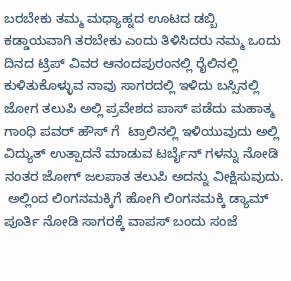ಬರಬೇಕು ತಮ್ಮ ಮಧ್ಯಾಹ್ನದ ಊಟದ ಡಬ್ಬಿ ಕಡ್ಡಾಯವಾಗಿ ತರಬೇಕು ಎಂದು ತಿಳಿಸಿದರು ನಮ್ಮ ಒಂದು ದಿನದ ಟ್ರಿಪ್ ವಿವರ ಆನಂದಪುರಂನಲ್ಲಿ ರೈಲಿನಲ್ಲಿ ಕುಳಿತುಕೊಳ್ಳುವ ನಾವು ಸಾಗರದಲ್ಲಿ ಇಳಿದು ಬಸ್ಸಿನಲ್ಲಿ ಜೋಗ ತಲುಪಿ ಅಲ್ಲಿ ಪ್ರವೇಶದ ಪಾಸ್ ಪಡೆದು ಮಹಾತ್ಮ ಗಾಂಧಿ ಪವರ್ ಹೌಸ್ ಗೆ  ಟ್ರಾಲಿನಲ್ಲಿ ಇಳಿಯುವುದು ಅಲ್ಲಿ ವಿದ್ಯುತ್ ಉತ್ಪಾದನೆ ಮಾಡುವ ಟರ್ಬೈನ್ ಗಳನ್ನು ನೋಡಿ ನಂತರ ಜೋಗ್ ಜಲಪಾತ ತಲುಪಿ ಅದನ್ನು ವೀಕ್ಷಿಸುವುದು.
 ಅಲ್ಲಿಂದ ಲಿಂಗನಮಕ್ಕಿಗೆ ಹೋಗಿ ಲಿಂಗನಮಕ್ಕಿ ಡ್ಯಾಮ್ ಪೂರ್ತಿ ನೋಡಿ ಸಾಗರಕ್ಕೆ ವಾಪಸ್ ಬಂದು ಸಂಜೆ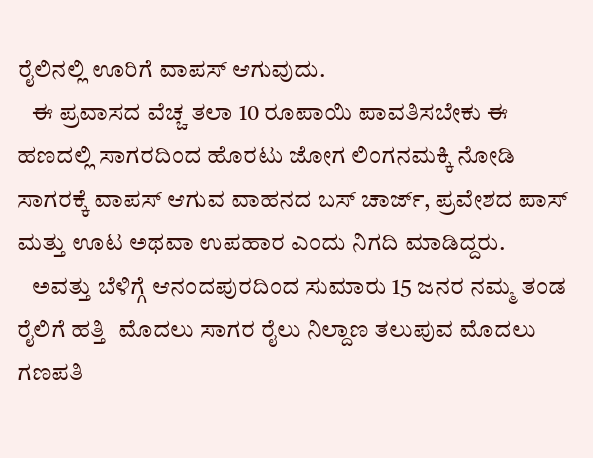ರೈಲಿನಲ್ಲಿ ಊರಿಗೆ ವಾಪಸ್ ಆಗುವುದು.
   ಈ ಪ್ರವಾಸದ ವೆಚ್ಚ ತಲಾ 10 ರೂಪಾಯಿ ಪಾವತಿಸಬೇಕು ಈ ಹಣದಲ್ಲಿ ಸಾಗರದಿಂದ ಹೊರಟು ಜೋಗ ಲಿಂಗನಮಕ್ಕಿ ನೋಡಿ ಸಾಗರಕ್ಕೆ ವಾಪಸ್ ಆಗುವ ವಾಹನದ ಬಸ್ ಚಾರ್ಜ್, ಪ್ರವೇಶದ ಪಾಸ್ ಮತ್ತು ಊಟ ಅಥವಾ ಉಪಹಾರ ಎಂದು ನಿಗದಿ ಮಾಡಿದ್ದರು.
   ಅವತ್ತು ಬೆಳಿಗ್ಗೆ ಆನಂದಪುರದಿಂದ ಸುಮಾರು 15 ಜನರ ನಮ್ಮ ತಂಡ ರೈಲಿಗೆ ಹತ್ತಿ  ಮೊದಲು ಸಾಗರ ರೈಲು ನಿಲ್ದಾಣ ತಲುಪುವ ಮೊದಲು ಗಣಪತಿ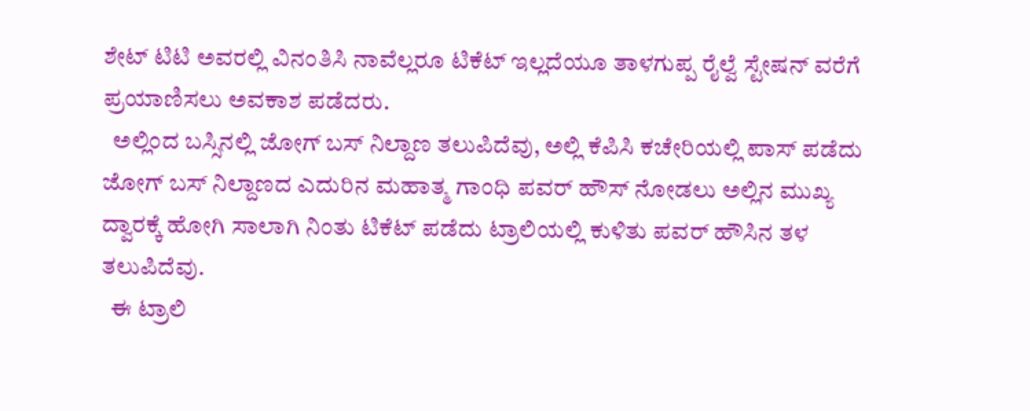ಶೇಟ್ ಟಿಟಿ ಅವರಲ್ಲಿ ವಿನಂತಿಸಿ ನಾವೆಲ್ಲರೂ ಟಿಕೆಟ್ ಇಲ್ಲದೆಯೂ ತಾಳಗುಪ್ಪ ರೈಲ್ವೆ ಸ್ಟೇಷನ್ ವರೆಗೆ ಪ್ರಯಾಣಿಸಲು ಅವಕಾಶ ಪಡೆದರು.
  ಅಲ್ಲಿಂದ ಬಸ್ಸಿನಲ್ಲಿ ಜೋಗ್ ಬಸ್ ನಿಲ್ದಾಣ ತಲುಪಿದೆವು, ಅಲ್ಲಿ ಕೆಪಿಸಿ ಕಚೇರಿಯಲ್ಲಿ ಪಾಸ್ ಪಡೆದು ಜೋಗ್ ಬಸ್ ನಿಲ್ದಾಣದ ಎದುರಿನ ಮಹಾತ್ಮ ಗಾಂಧಿ ಪವರ್ ಹೌಸ್ ನೋಡಲು ಅಲ್ಲಿನ ಮುಖ್ಯ ದ್ವಾರಕ್ಕೆ ಹೋಗಿ ಸಾಲಾಗಿ ನಿಂತು ಟಿಕೆಟ್ ಪಡೆದು ಟ್ರಾಲಿಯಲ್ಲಿ ಕುಳಿತು ಪವರ್ ಹೌಸಿನ ತಳ ತಲುಪಿದೆವು.
  ಈ ಟ್ರಾಲಿ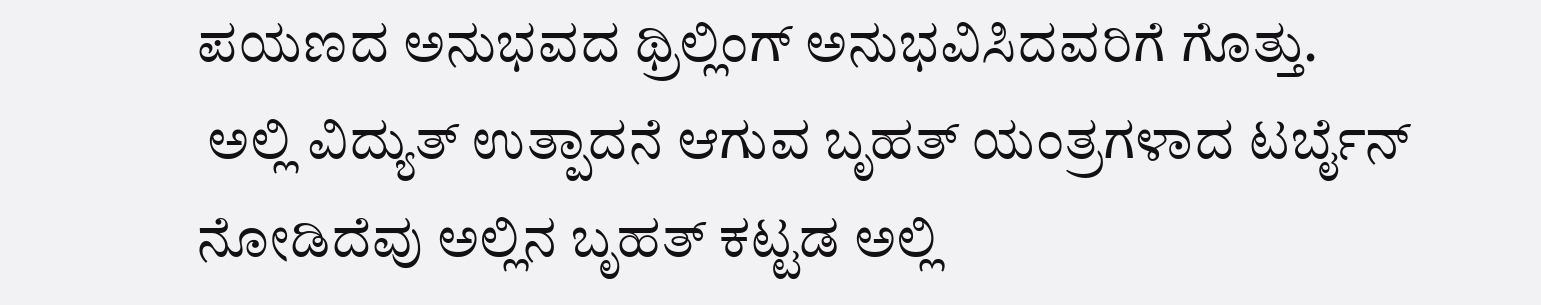ಪಯಣದ ಅನುಭವದ ಥ್ರಿಲ್ಲಿಂಗ್ ಅನುಭವಿಸಿದವರಿಗೆ ಗೊತ್ತು.
 ಅಲ್ಲಿ ವಿದ್ಯುತ್ ಉತ್ಪಾದನೆ ಆಗುವ ಬೃಹತ್ ಯಂತ್ರಗಳಾದ ಟರ್ಬೈನ್ ನೋಡಿದೆವು ಅಲ್ಲಿನ ಬೃಹತ್ ಕಟ್ಟಡ ಅಲ್ಲಿ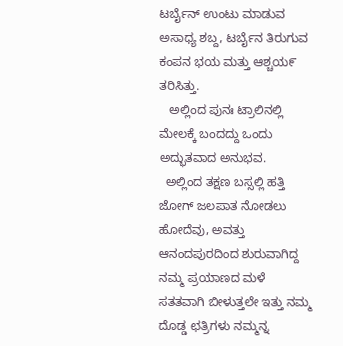ಟರ್ಬೈನ್ ಉಂಟು ಮಾಡುವ ಅಸಾಧ್ಯ ಶಬ್ದ, ಟರ್ಬೈನ ತಿರುಗುವ ಕಂಪನ ಭಯ ಮತ್ತು ಆಶ್ಚಯ೯ ತರಿಸಿತ್ತು.
   ಅಲ್ಲಿಂದ ಪುನಃ ಟ್ರಾಲಿನಲ್ಲಿ ಮೇಲಕ್ಕೆ ಬಂದದ್ದು ಒಂದು ಅದ್ಭುತವಾದ ಅನುಭವ.
  ಅಲ್ಲಿಂದ ತಕ್ಷಣ ಬಸ್ಸಲ್ಲಿ ಹತ್ತಿ ಜೋಗ್ ಜಲಪಾತ ನೋಡಲು ಹೋದೆವು, ಅವತ್ತು ಆನಂದಪುರದಿಂದ ಶುರುವಾಗಿದ್ದ ನಮ್ಮ ಪ್ರಯಾಣದ ಮಳೆ ಸತತವಾಗಿ ಬೀಳುತ್ತಲೇ ಇತ್ತು ನಮ್ಮ ದೊಡ್ಡ ಛತ್ರಿಗಳು ನಮ್ಮನ್ನ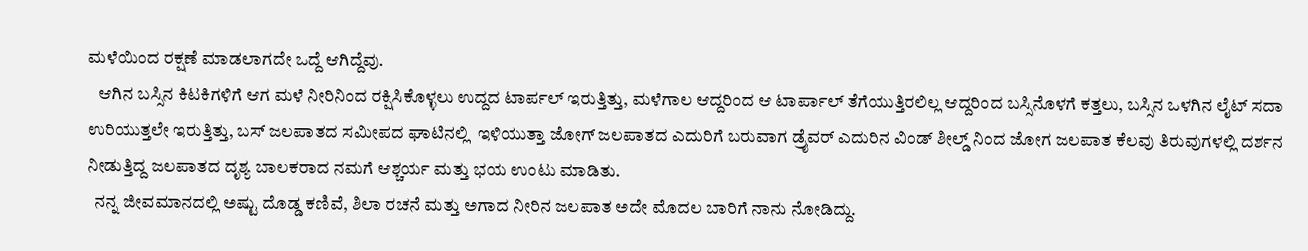ಮಳೆಯಿಂದ ರಕ್ಷಣೆ ಮಾಡಲಾಗದೇ ಒದ್ದೆ ಆಗಿದ್ದೆವು.
   ಆಗಿನ ಬಸ್ಸಿನ ಕಿಟಕಿಗಳಿಗೆ ಆಗ ಮಳೆ ನೀರಿನಿಂದ ರಕ್ಷಿಸಿಕೊಳ್ಳಲು ಉದ್ದದ ಟಾರ್ಪಲ್ ಇರುತ್ತಿತ್ತು, ಮಳೆಗಾಲ ಆದ್ದರಿಂದ ಆ ಟಾರ್ಪಾಲ್ ತೆಗೆಯುತ್ತಿರಲಿಲ್ಲ ಆದ್ದರಿಂದ ಬಸ್ಸಿನೊಳಗೆ ಕತ್ತಲು, ಬಸ್ಸಿನ ಒಳಗಿನ ಲೈಟ್ ಸದಾ ಉರಿಯುತ್ತಲೇ ಇರುತ್ತಿತ್ತು, ಬಸ್ ಜಲಪಾತದ ಸಮೀಪದ ಘಾಟಿನಲ್ಲಿ  ಇಳಿಯುತ್ತಾ ಜೋಗ್ ಜಲಪಾತದ ಎದುರಿಗೆ ಬರುವಾಗ ಡ್ರೈವರ್ ಎದುರಿನ ವಿಂಡ್ ಶೀಲ್ಡ್ ನಿಂದ ಜೋಗ ಜಲಪಾತ ಕೆಲವು ತಿರುವುಗಳಲ್ಲಿ ದರ್ಶನ ನೀಡುತ್ತಿದ್ದ ಜಲಪಾತದ ದೃಶ್ಯ ಬಾಲಕರಾದ ನಮಗೆ ಆಶ್ಚರ್ಯ ಮತ್ತು ಭಯ ಉಂಟು ಮಾಡಿತು.
  ನನ್ನ ಜೀವಮಾನದಲ್ಲಿ ಅಷ್ಟು ದೊಡ್ಡ ಕಣಿವೆ, ಶಿಲಾ ರಚನೆ ಮತ್ತು ಅಗಾದ ನೀರಿನ ಜಲಪಾತ ಅದೇ ಮೊದಲ ಬಾರಿಗೆ ನಾನು ನೋಡಿದ್ದು.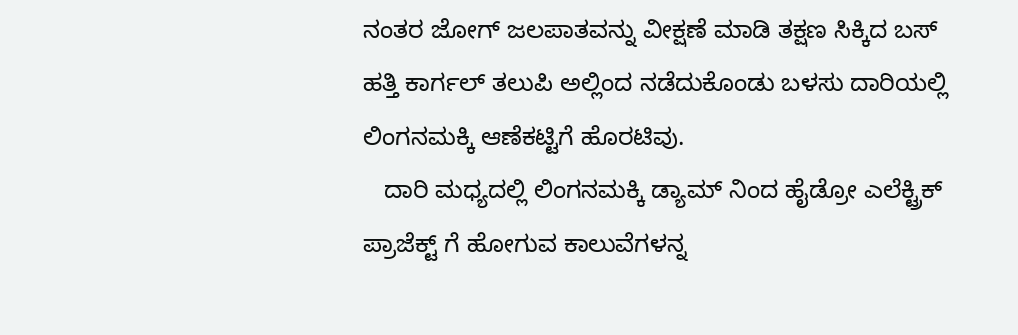ನಂತರ ಜೋಗ್ ಜಲಪಾತವನ್ನು ವೀಕ್ಷಣೆ ಮಾಡಿ ತಕ್ಷಣ ಸಿಕ್ಕಿದ ಬಸ್ ಹತ್ತಿ ಕಾರ್ಗಲ್ ತಲುಪಿ ಅಲ್ಲಿಂದ ನಡೆದುಕೊಂಡು ಬಳಸು ದಾರಿಯಲ್ಲಿ ಲಿಂಗನಮಕ್ಕಿ ಆಣೆಕಟ್ಟಿಗೆ ಹೊರಟಿವು.
   ದಾರಿ ಮಧ್ಯದಲ್ಲಿ ಲಿಂಗನಮಕ್ಕಿ ಡ್ಯಾಮ್ ನಿಂದ ಹೈಡ್ರೋ ಎಲೆಕ್ಟ್ರಿಕ್ ಪ್ರಾಜೆಕ್ಟ್ ಗೆ ಹೋಗುವ ಕಾಲುವೆಗಳನ್ನ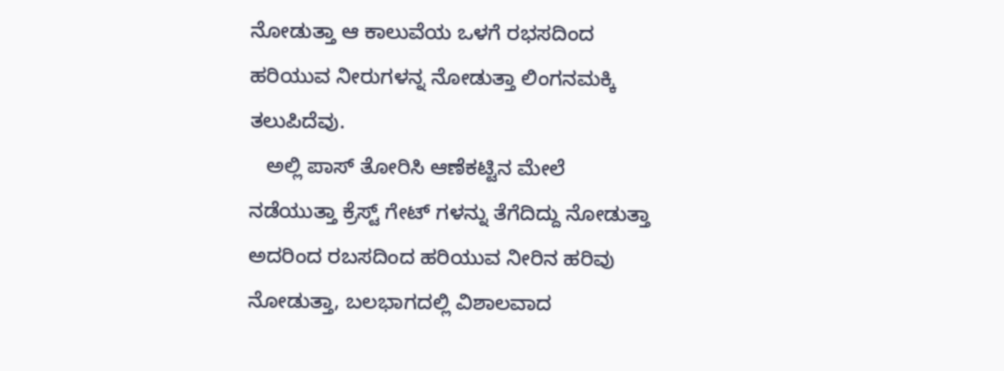ನೋಡುತ್ತಾ ಆ ಕಾಲುವೆಯ ಒಳಗೆ ರಭಸದಿಂದ ಹರಿಯುವ ನೀರುಗಳನ್ನ ನೋಡುತ್ತಾ ಲಿಂಗನಮಕ್ಕಿ ತಲುಪಿದೆವು.
   ಅಲ್ಲಿ ಪಾಸ್ ತೋರಿಸಿ ಆಣೆಕಟ್ಟಿನ ಮೇಲೆ ನಡೆಯುತ್ತಾ ಕ್ರೆಸ್ಟ್ ಗೇಟ್ ಗಳನ್ನು ತೆಗೆದಿದ್ದು ನೋಡುತ್ತಾ ಅದರಿಂದ ರಬಸದಿಂದ ಹರಿಯುವ ನೀರಿನ ಹರಿವು ನೋಡುತ್ತಾ, ಬಲಭಾಗದಲ್ಲಿ ವಿಶಾಲವಾದ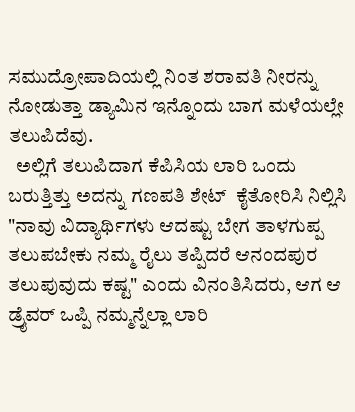ಸಮುದ್ರೋಪಾದಿಯಲ್ಲಿ ನಿಂತ ಶರಾವತಿ ನೀರನ್ನು ನೋಡುತ್ತಾ ಡ್ಯಾಮಿನ ಇನ್ನೊಂದು ಬಾಗ ಮಳೆಯಲ್ಲೇ ತಲುಪಿದೆವು.
  ಅಲ್ಲಿಗೆ ತಲುಪಿದಾಗ ಕೆಪಿಸಿಯ ಲಾರಿ ಒಂದು ಬರುತ್ತಿತ್ತು ಅದನ್ನು ಗಣಪತಿ ಶೇಟ್  ಕೈತೋರಿಸಿ ನಿಲ್ಲಿಸಿ "ನಾವು ವಿದ್ಯಾರ್ಥಿಗಳು ಆದಷ್ಟು ಬೇಗ ತಾಳಗುಪ್ಪ ತಲುಪಬೇಕು ನಮ್ಮ ರೈಲು ತಪ್ಪಿದರೆ ಆನಂದಪುರ ತಲುಪುವುದು ಕಷ್ಟ" ಎಂದು ವಿನಂತಿಸಿದರು, ಆಗ ಆ ಡ್ರೈವರ್ ಒಪ್ಪಿ ನಮ್ಮನ್ನೆಲ್ಲಾ ಲಾರಿ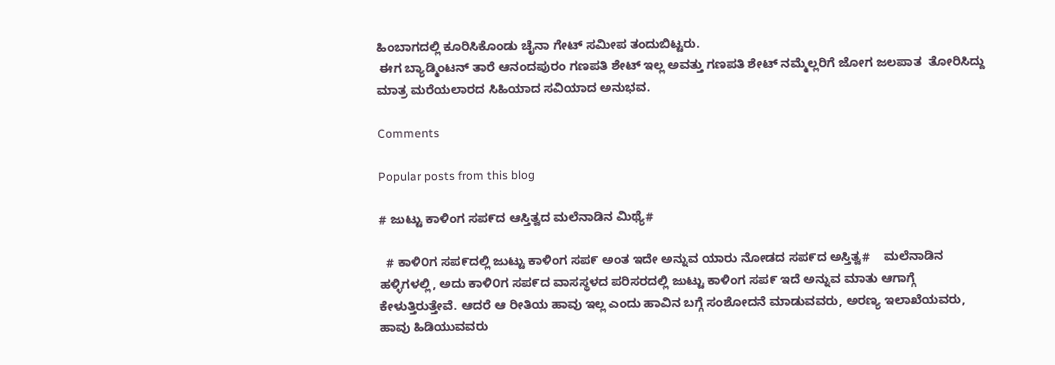ಹಿಂಬಾಗದಲ್ಲಿ ಕೂರಿಸಿಕೊಂಡು ಚೈನಾ ಗೇಟ್ ಸಮೀಪ ತಂದುಬಿಟ್ಟರು.
 ಈಗ ಬ್ಯಾಡ್ಮಿಂಟನ್ ತಾರೆ ಆನಂದಪುರಂ ಗಣಪತಿ ಶೇಟ್ ಇಲ್ಲ ಅವತ್ತು ಗಣಪತಿ ಶೇಟ್ ನಮ್ಮೆಲ್ಲರಿಗೆ ಜೋಗ ಜಲಪಾತ  ತೋರಿಸಿದ್ದು ಮಾತ್ರ ಮರೆಯಲಾರದ ಸಿಹಿಯಾದ ಸವಿಯಾದ ಅನುಭವ.

Comments

Popular posts from this blog

# ಜುಟ್ಟು ಕಾಳಿಂಗ ಸಪ೯ದ ಆಸ್ತಿತ್ವದ ಮಲೆನಾಡಿನ ಮಿಥ್ಯೆ#

  # ಕಾಳಿ೦ಗ ಸಪ೯ದಲ್ಲಿ ಜುಟ್ಟು ಕಾಳಿಂಗ ಸಪ೯ ಅಂತ ಇದೇ ಅನ್ನುವ ಯಾರು ನೋಡದ ಸಪ೯ದ ಅಸ್ತಿತ್ವ#    ಮಲೆನಾಡಿನ ಹಳ್ಳಿಗಳಲ್ಲಿ, ಅದು ಕಾಳಿ೦ಗ ಸಪ೯ದ ವಾಸಸ್ಥಳದ ಪರಿಸರದಲ್ಲಿ ಜುಟ್ಟು ಕಾಳಿಂಗ ಸಪ೯ ಇದೆ ಅನ್ನುವ ಮಾತು ಆಗಾಗ್ಗೆ ಕೇಳುತ್ತಿರುತ್ತೇವೆ. ಆದರೆ ಆ ರೀತಿಯ ಹಾವು ಇಲ್ಲ ಎಂದು ಹಾವಿನ ಬಗ್ಗೆ ಸಂಶೋದನೆ ಮಾಡುವವರು, ಅರಣ್ಯ ಇಲಾಖೆಯವರು, ಹಾವು ಹಿಡಿಯುವವರು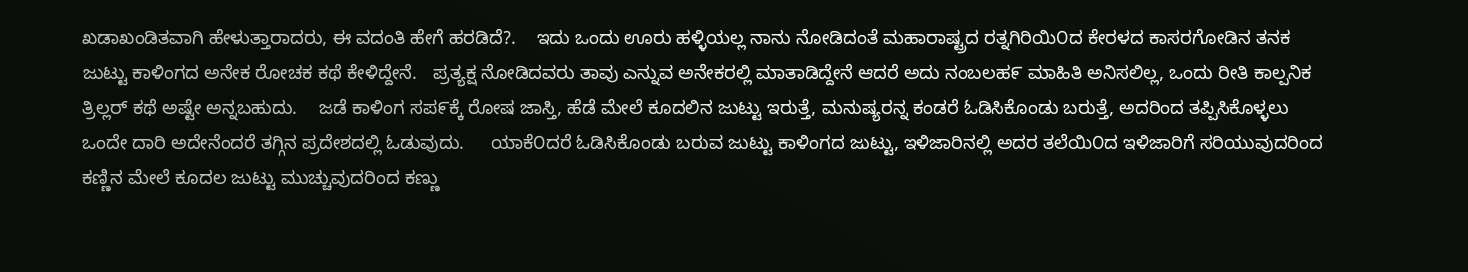ಖಡಾಖಂಡಿತವಾಗಿ ಹೇಳುತ್ತಾರಾದರು, ಈ ವದಂತಿ ಹೇಗೆ ಹರಡಿದೆ?.    ಇದು ಒಂದು ಊರು ಹಳ್ಳಿಯಲ್ಲ ನಾನು ನೋಡಿದಂತೆ ಮಹಾರಾಷ್ಟ್ರದ ರತ್ನಗಿರಿಯಿ೦ದ ಕೇರಳದ ಕಾಸರಗೋಡಿನ ತನಕ ಜುಟ್ಟು ಕಾಳಿಂಗದ ಅನೇಕ ರೋಚಕ ಕಥೆ ಕೇಳಿದ್ದೇನೆ.   ಪ್ರತ್ಯಕ್ಷ ನೋಡಿದವರು ತಾವು ಎನ್ನುವ ಅನೇಕರಲ್ಲಿ ಮಾತಾಡಿದ್ದೇನೆ ಆದರೆ ಅದು ನಂಬಲಹ೯ ಮಾಹಿತಿ ಅನಿಸಲಿಲ್ಲ, ಒಂದು ರೀತಿ ಕಾಲ್ಪನಿಕ ತ್ರಿಲ್ಲರ್ ಕಥೆ ಅಷ್ಟೇ ಅನ್ನಬಹುದು.    ಜಡೆ ಕಾಳಿಂಗ ಸಪ೯ಕ್ಕೆ ರೋಷ ಜಾಸ್ತಿ, ಹೆಡೆ ಮೇಲೆ ಕೂದಲಿನ ಜುಟ್ಟು ಇರುತ್ತೆ, ಮನುಷ್ಯರನ್ನ ಕಂಡರೆ ಓಡಿಸಿಕೊಂಡು ಬರುತ್ತೆ, ಅದರಿಂದ ತಪ್ಪಿಸಿಕೊಳ್ಳಲು ಒಂದೇ ದಾರಿ ಅದೇನೆಂದರೆ ತಗ್ಗಿನ ಪ್ರದೇಶದಲ್ಲಿ ಓಡುವುದು.     ಯಾಕೆ೦ದರೆ ಓಡಿಸಿಕೊಂಡು ಬರುವ ಜುಟ್ಟು ಕಾಳಿಂಗದ ಜುಟ್ಟು, ಇಳಿಜಾರಿನಲ್ಲಿ ಅದರ ತಲೆಯಿ೦ದ ಇಳಿಜಾರಿಗೆ ಸರಿಯುವುದರಿಂದ  ಕಣ್ಣಿನ ಮೇಲೆ ಕೂದಲ ಜುಟ್ಟು ಮುಚ್ಚುವುದರಿಂದ ಕಣ್ಣು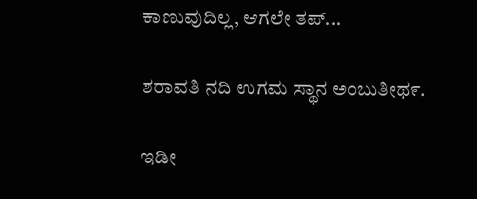ಕಾಣುವುದಿಲ್ಲ, ಆಗಲೇ ತಪ್...

ಶರಾವತಿ ನದಿ ಉಗಮ ಸ್ಥಾನ ಅಂಬುತೀಥ೯.

ಇಡೀ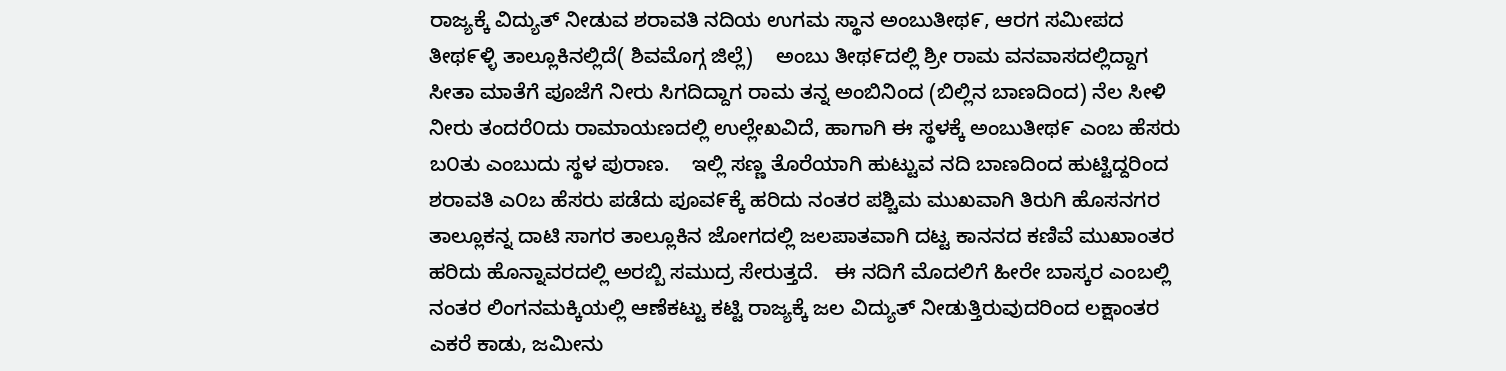ರಾಜ್ಯಕ್ಕೆ ವಿದ್ಯುತ್ ನೀಡುವ ಶರಾವತಿ ನದಿಯ ಉಗಮ ಸ್ಥಾನ ಅಂಬುತೀಥ೯, ಆರಗ ಸಮೀಪದ ತೀಥ೯ಳ್ಳಿ ತಾಲ್ಲೂಕಿನಲ್ಲಿದೆ( ಶಿವಮೊಗ್ಗ ಜಿಲ್ಲೆ)    ಅಂಬು ತೀಥ೯ದಲ್ಲಿ ಶ್ರೀ ರಾಮ ವನವಾಸದಲ್ಲಿದ್ದಾಗ ಸೀತಾ ಮಾತೆಗೆ ಪೂಜೆಗೆ ನೀರು ಸಿಗದಿದ್ದಾಗ ರಾಮ ತನ್ನ ಅಂಬಿನಿಂದ (ಬಿಲ್ಲಿನ ಬಾಣದಿಂದ) ನೆಲ ಸೀಳಿ ನೀರು ತಂದರೆ೦ದು ರಾಮಾಯಣದಲ್ಲಿ ಉಲ್ಲೇಖವಿದೆ, ಹಾಗಾಗಿ ಈ ಸ್ಥಳಕ್ಕೆ ಅಂಬುತೀಥ೯ ಎಂಬ ಹೆಸರು ಬ೦ತು ಎಂಬುದು ಸ್ಥಳ ಪುರಾಣ.    ಇಲ್ಲಿ ಸಣ್ಣ ತೊರೆಯಾಗಿ ಹುಟ್ಟುವ ನದಿ ಬಾಣದಿಂದ ಹುಟ್ಟಿದ್ದರಿಂದ ಶರಾವತಿ ಎ೦ಬ ಹೆಸರು ಪಡೆದು ಪೂವ೯ಕ್ಕೆ ಹರಿದು ನಂತರ ಪಶ್ಚಿಮ ಮುಖವಾಗಿ ತಿರುಗಿ ಹೊಸನಗರ ತಾಲ್ಲೂಕನ್ನ ದಾಟಿ ಸಾಗರ ತಾಲ್ಲೂಕಿನ ಜೋಗದಲ್ಲಿ ಜಲಪಾತವಾಗಿ ದಟ್ಟ ಕಾನನದ ಕಣಿವೆ ಮುಖಾಂತರ ಹರಿದು ಹೊನ್ನಾವರದಲ್ಲಿ ಅರಬ್ಬಿ ಸಮುದ್ರ ಸೇರುತ್ತದೆ.   ಈ ನದಿಗೆ ಮೊದಲಿಗೆ ಹೀರೇ ಬಾಸ್ಕರ ಎಂಬಲ್ಲಿ ನಂತರ ಲಿಂಗನಮಕ್ಕಿಯಲ್ಲಿ ಆಣೆಕಟ್ಟು ಕಟ್ಟಿ ರಾಜ್ಯಕ್ಕೆ ಜಲ ವಿದ್ಯುತ್ ನೀಡುತ್ತಿರುವುದರಿಂದ ಲಕ್ಷಾಂತರ ಎಕರೆ ಕಾಡು, ಜಮೀನು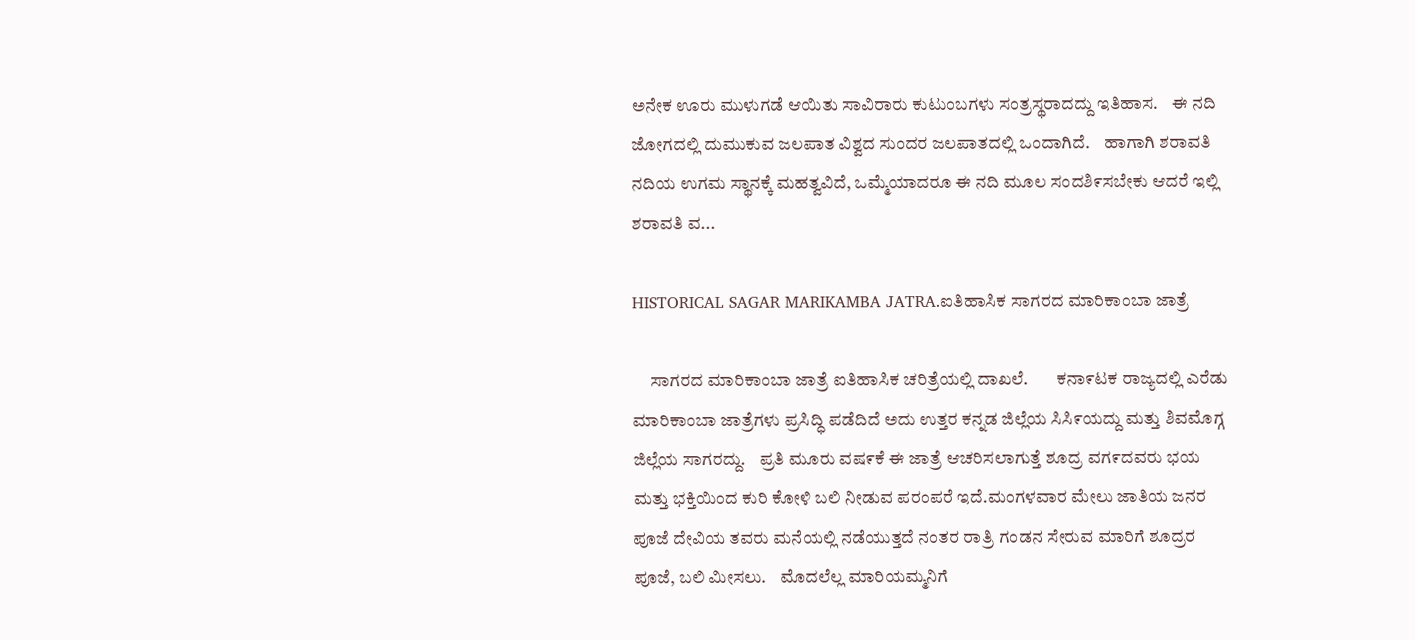ಅನೇಕ ಊರು ಮುಳುಗಡೆ ಆಯಿತು ಸಾವಿರಾರು ಕುಟುಂಬಗಳು ಸಂತ್ರಸ್ಥರಾದದ್ದು ಇತಿಹಾಸ.    ಈ ನದಿ ಜೋಗದಲ್ಲಿ ದುಮುಕುವ ಜಲಪಾತ ವಿಶ್ವದ ಸುಂದರ ಜಲಪಾತದಲ್ಲಿ ಒಂದಾಗಿದೆ.    ಹಾಗಾಗಿ ಶರಾವತಿ ನದಿಯ ಉಗಮ ಸ್ಥಾನಕ್ಕೆ ಮಹತ್ವವಿದೆ, ಒಮ್ಮೆಯಾದರೂ ಈ ನದಿ ಮೂಲ ಸಂದಶಿ೯ಸಬೇಕು ಆದರೆ ಇಲ್ಲಿ ಶರಾವತಿ ವ...

HISTORICAL SAGAR MARIKAMBA JATRA.ಐತಿಹಾಸಿಕ ಸಾಗರದ ಮಾರಿಕಾಂಬಾ ಜಾತ್ರೆ

     ಸಾಗರದ ಮಾರಿಕಾಂಬಾ ಜಾತ್ರೆ ಐತಿಹಾಸಿಕ ಚರಿತ್ರೆಯಲ್ಲಿ ದಾಖಲೆ.        ಕನಾ೯ಟಕ ರಾಜ್ಯದಲ್ಲಿ ಎರೆಡು ಮಾರಿಕಾಂಬಾ ಜಾತ್ರೆಗಳು ಪ್ರಸಿದ್ಧಿ ಪಡೆದಿದೆ ಅದು ಉತ್ತರ ಕನ್ನಡ ಜಿಲ್ಲೆಯ ಸಿಸಿ೯ಯದ್ದು ಮತ್ತು ಶಿವಮೊಗ್ಗ ಜಿಲ್ಲೆಯ ಸಾಗರದ್ದು.    ಪ್ರತಿ ಮೂರು ವಷ೯ಕೆ ಈ ಜಾತ್ರೆ ಆಚರಿಸಲಾಗುತ್ತೆ ಶೂದ್ರ ವಗ೯ದವರು ಭಯ ಮತ್ತು ಭಕ್ತಿಯಿಂದ ಕುರಿ ಕೋಳಿ ಬಲಿ ನೀಡುವ ಪರಂಪರೆ ಇದೆ.ಮಂಗಳವಾರ ಮೇಲು ಜಾತಿಯ ಜನರ ಪೂಜೆ ದೇವಿಯ ತವರು ಮನೆಯಲ್ಲಿ ನಡೆಯುತ್ತದೆ ನಂತರ ರಾತ್ರಿ ಗಂಡನ ಸೇರುವ ಮಾರಿಗೆ ಶೂದ್ರರ ಪೂಜೆ, ಬಲಿ ಮೀಸಲು.    ಮೊದಲೆಲ್ಲ ಮಾರಿಯಮ್ಮನಿಗೆ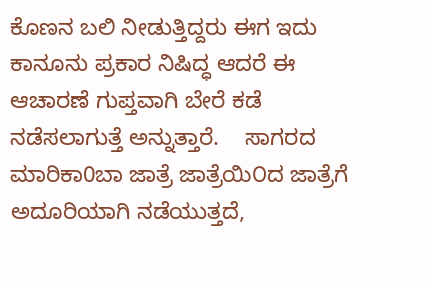ಕೊಣನ ಬಲಿ ನೀಡುತ್ತಿದ್ದರು ಈಗ ಇದು ಕಾನೂನು ಪ್ರಕಾರ ನಿಷಿದ್ಧ ಆದರೆ ಈ ಆಚಾರಣೆ ಗುಪ್ತವಾಗಿ ಬೇರೆ ಕಡೆ ನಡೆಸಲಾಗುತ್ತೆ ಅನ್ನುತ್ತಾರೆ.    ಸಾಗರದ ಮಾರಿಕಾ0ಬಾ ಜಾತ್ರೆ ಜಾತ್ರೆಯಿ೦ದ ಜಾತ್ರೆಗೆ ಅದೂರಿಯಾಗಿ ನಡೆಯುತ್ತದೆ,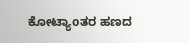ಕೋಟ್ಯಾoತರ ಹಣದ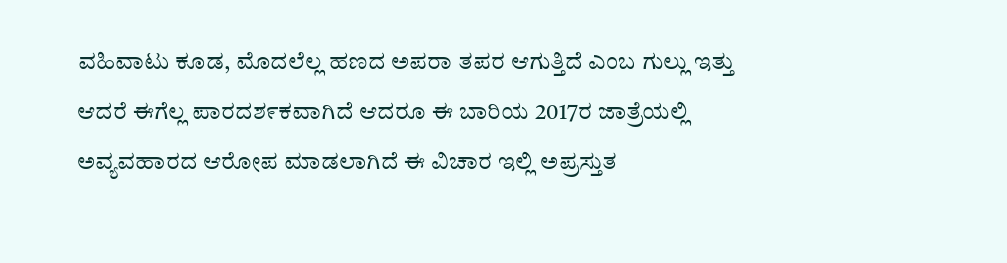ವಹಿವಾಟು ಕೂಡ, ಮೊದಲೆಲ್ಲ ಹಣದ ಅಪರಾ ತಪರ ಆಗುತ್ತಿದೆ ಎಂಬ ಗುಲ್ಲು ಇತ್ತು ಆದರೆ ಈಗೆಲ್ಲ ಪಾರದಶ೯ಕವಾಗಿದೆ ಆದರೂ ಈ ಬಾರಿಯ 2017ರ ಜಾತ್ರೆಯಲ್ಲಿ ಅವ್ಯವಹಾರದ ಆರೋಪ ಮಾಡಲಾಗಿದೆ ಈ ವಿಚಾರ ಇಲ್ಲಿ ಅಪ್ರಸ್ತುತ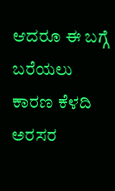ಆದರೂ ಈ ಬಗ್ಗೆ ಬರೆಯಲು ಕಾರಣ ಕೆಳದಿ ಅರಸರ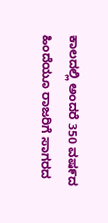ಕಾಲದಲ್ಲಿ ಅಂದರೆ 350 ವಷ೯ದ ಹಿಂದೆಯೂ ರಾಜರಿಗೆ ಸಾಗರದ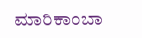ಮಾರಿಕಾಂಬಾ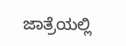ಜಾತ್ರೆಯಲ್ಲಿ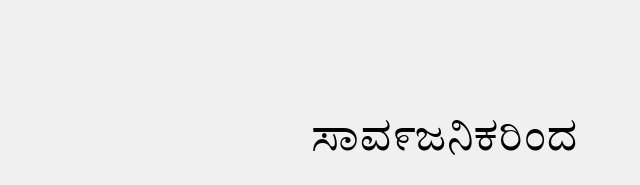ಸಾವ೯ಜನಿಕರಿಂದ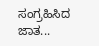ಸಂಗ್ರಹಿಸಿದ ಜಾತ...